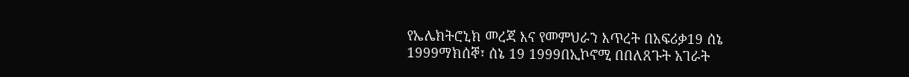የኤሌክትሮኒክ መረጃ እና የመምህራን እጥረት በአፍሪቃ19 ሰኔ 1999ማክሰኞ፣ ሰኔ 19 1999በኢኮኖሚ በበለጸጉት አገራት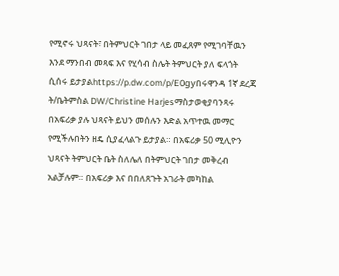የሚኖሩ ህጻናት፣ በትምህርት ገበታ ላይ መፈጸም የሚገባቸዉን እንደ ማንበብ መጻፍ እና የሂሳብ ስሌት ትምህርት ያለ ፍላጎት ሲሰሩ ይታያልhttps://p.dw.com/p/E0gyበሩዋንዳ 1ኛ ደረጃ ት/ቤትምስል DW/Christine Harjesማስታወቂያባንጻሩ በአፍሪቃ ያሉ ህጻናት ይህን መሰሉን እድል አጥተዉ መማር የሚችሉበትን ዘዴ ሲያፈላልጉ ይታያል። በአፍሪቃ 50 ሚሊዮን ህጻናት ትምህርት ቤት ስለሌለ በትምህርት ገበታ መቅረብ አልቻሉም። በአፍሪቃ እና በበለጸጉት አገራት መካከል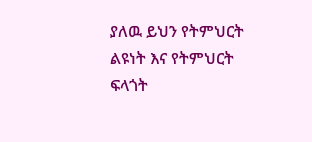ያለዉ ይህን የትምህርት ልዩነት እና የትምህርት ፍላጎት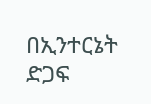በኢንተርኔት ድጋፍ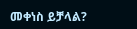መቀነስ ይቻላል?